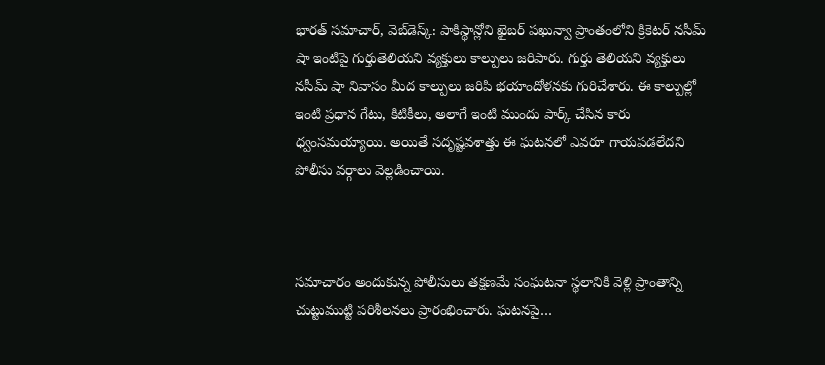భారత్ సమాచార్, వెబ్‌డెస్క్: పాకిస్థాన్లోని ఖైబర్ పఖున్వా ప్రాంతంలోని క్రికెటర్ నసీమ్ షా ఇంటిపై గుర్తుతెలియని వ్యక్తులు కాల్పులు జరిపారు. గుర్తు తెలియని వ్యక్తులు నసీమ్ షా నివాసం మీద కాల్పులు జరిపి భయాందోళనకు గురిచేశారు. ఈ కాల్పుల్లో ఇంటి ప్రధాన గేటు, కిటికీలు, అలాగే ఇంటి ముందు పార్క్ చేసిన కారు ధ్వంసమయ్యాయి. అయితే సదృష్టవశాత్తు ఈ ఘటనలో ఎవరూ గాయపడలేదని పోలీసు వర్గాలు వెల్లడించాయి.



సమాచారం అందుకున్న పోలీసులు తక్షణమే సంఘటనా స్థలానికి వెళ్లి ప్రాంతాన్ని చుట్టుముట్టి పరిశీలనలు ప్రారంభించారు. ఘటనపై…